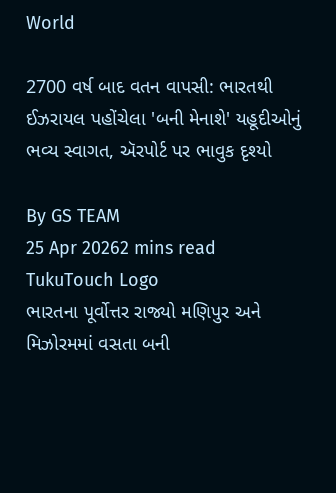World

2700 વર્ષ બાદ વતન વાપસી: ભારતથી ઈઝરાયલ પહોંચેલા 'બની મેનાશે' યહૂદીઓનું ભવ્ય સ્વાગત, ઍરપોર્ટ પર ભાવુક દૃશ્યો

By GS TEAM
25 Apr 20262 mins read
TukuTouch Logo
ભારતના પૂર્વોત્તર રાજ્યો મણિપુર અને મિઝોરમમાં વસતા બની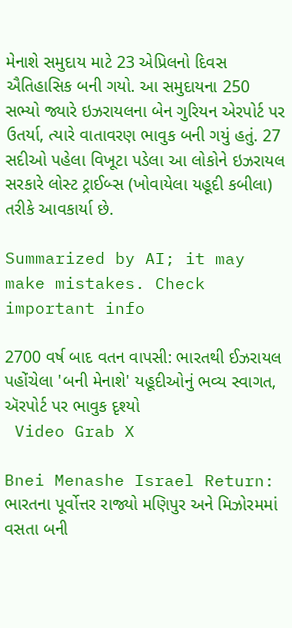મેનાશે સમુદાય માટે 23 એપ્રિલનો દિવસ ઐતિહાસિક બની ગયો. આ સમુદાયના 250 સભ્યો જ્યારે ઇઝરાયલના બેન ગુરિયન એરપોર્ટ પર ઉતર્યા, ત્યારે વાતાવરણ ભાવુક બની ગયું હતું. 27 સદીઓ પહેલા વિખૂટા પડેલા આ લોકોને ઇઝરાયલ સરકારે લોસ્ટ ટ્રાઈબ્સ (ખોવાયેલા યહૂદી કબીલા) તરીકે આવકાર્યા છે.

Summarized by AI; it may make mistakes. Check important info

2700 વર્ષ બાદ વતન વાપસી: ભારતથી ઈઝરાયલ પહોંચેલા 'બની મેનાશે' યહૂદીઓનું ભવ્ય સ્વાગત, ઍરપોર્ટ પર ભાવુક દૃશ્યો
 Video Grab X

Bnei Menashe Israel Return: ભારતના પૂર્વોત્તર રાજ્યો મણિપુર અને મિઝોરમમાં વસતા બની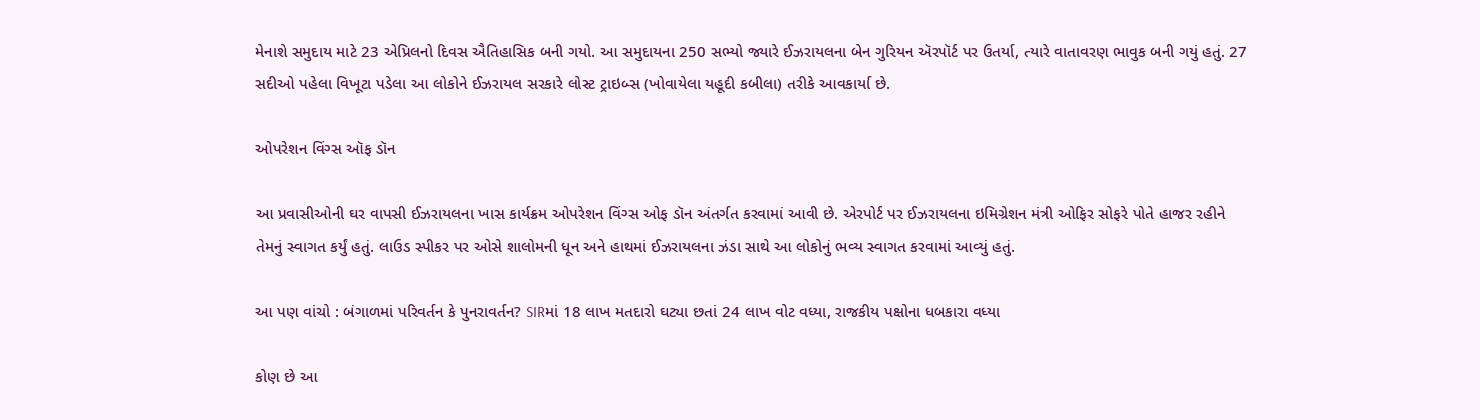મેનાશે સમુદાય માટે 23 એપ્રિલનો દિવસ ઐતિહાસિક બની ગયો. આ સમુદાયના 250 સભ્યો જ્યારે ઈઝરાયલના બેન ગુરિયન ઍરપૉર્ટ પર ઉતર્યા, ત્યારે વાતાવરણ ભાવુક બની ગયું હતું. 27 સદીઓ પહેલા વિખૂટા પડેલા આ લોકોને ઈઝરાયલ સરકારે લોસ્ટ ટ્રાઇબ્સ (ખોવાયેલા યહૂદી કબીલા) તરીકે આવકાર્યા છે.

ઓપરેશન વિંગ્સ ઑફ ડૉન

આ પ્રવાસીઓની ઘર વાપસી ઈઝરાયલના ખાસ કાર્યક્રમ ઓપરેશન વિંગ્સ ઓફ ડૉન અંતર્ગત કરવામાં આવી છે. એરપોર્ટ પર ઈઝરાયલના ઇમિગ્રેશન મંત્રી ઓફિર સોફરે પોતે હાજર રહીને તેમનું સ્વાગત કર્યું હતું. લાઉડ સ્પીકર પર ઓસે શાલોમની ધૂન અને હાથમાં ઈઝરાયલના ઝંડા સાથે આ લોકોનું ભવ્ય સ્વાગત કરવામાં આવ્યું હતું.

આ પણ વાંચો : બંગાળમાં પરિવર્તન કે પુનરાવર્તન? SIRમાં 18 લાખ મતદારો ઘટ્યા છતાં 24 લાખ વોટ વધ્યા, રાજકીય પક્ષોના ધબકારા વધ્યા

કોણ છે આ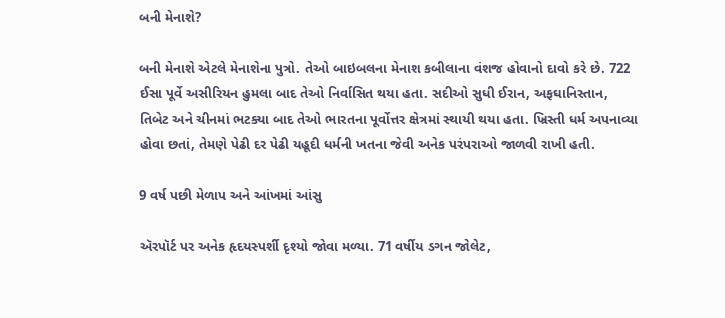બની મેનાશે?

બની મેનાશે એટલે મેનાશેના પુત્રો. તેઓ બાઇબલના મેનાશ કબીલાના વંશજ હોવાનો દાવો કરે છે. 722 ઈસા પૂર્વે અસીરિયન હુમલા બાદ તેઓ નિર્વાસિત થયા હતા. સદીઓ સુધી ઈરાન, અફઘાનિસ્તાન, તિબેટ અને ચીનમાં ભટક્યા બાદ તેઓ ભારતના પૂર્વોત્તર ક્ષેત્રમાં સ્થાયી થયા હતા. ખ્રિસ્તી ધર્મ અપનાવ્યા હોવા છતાં, તેમણે પેઢી દર પેઢી યહૂદી ધર્મની ખતના જેવી અનેક પરંપરાઓ જાળવી રાખી હતી.

9 વર્ષ પછી મેળાપ અને આંખમાં આંસુ

ઍરપૉર્ટ પર અનેક હૃદયસ્પર્શી દૃશ્યો જોવા મળ્યા. 71 વર્ષીય ડગન જોલેટ,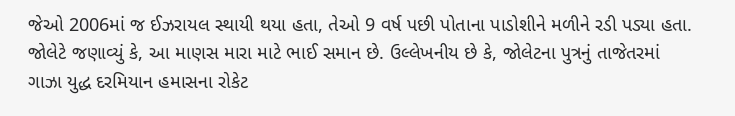જેઓ 2006માં જ ઈઝરાયલ સ્થાયી થયા હતા, તેઓ 9 વર્ષ પછી પોતાના પાડોશીને મળીને રડી પડ્યા હતા. જોલેટે જણાવ્યું કે, આ માણસ મારા માટે ભાઈ સમાન છે. ઉલ્લેખનીય છે કે, જોલેટના પુત્રનું તાજેતરમાં ગાઝા યુદ્ધ દરમિયાન હમાસના રોકેટ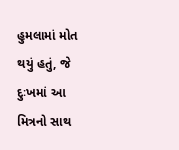હુમલામાં મોત થયું હતું, જે દુઃખમાં આ મિત્રનો સાથ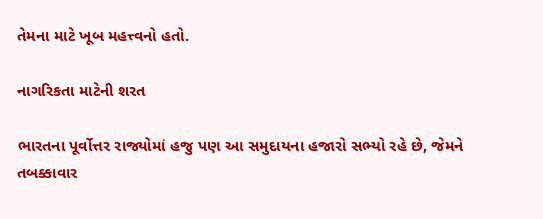તેમના માટે ખૂબ મહત્ત્વનો હતો.

નાગરિકતા માટેની શરત

ભારતના પૂર્વોત્તર રાજ્યોમાં હજુ પણ આ સમુદાયના હજારો સભ્યો રહે છે, જેમને તબક્કાવાર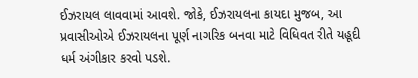ઈઝરાયલ લાવવામાં આવશે. જોકે, ઈઝરાયલના કાયદા મુજબ, આ પ્રવાસીઓએ ઈઝરાયલના પૂર્ણ નાગરિક બનવા માટે વિધિવત રીતે યહૂદી ધર્મ અંગીકાર કરવો પડશે.